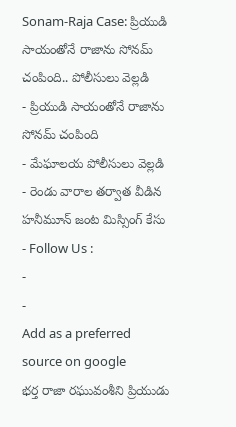Sonam-Raja Case: ప్రియుడి సాయంతోనే రాజాను సోనమ్ చంపింది.. పోలీసులు వెల్లడి
- ప్రియుడి సాయంతోనే రాజాను సోనమ్ చంపింది
- మేఘాలయ పోలీసులు వెల్లడి
- రెండు వారాల తర్వాత వీడిన హనీమూన్ జంట మిస్సింగ్ కేసు
- Follow Us :
-
-
Add as a preferred
source on google
భర్త రాజా రఘువంశీని ప్రియుడు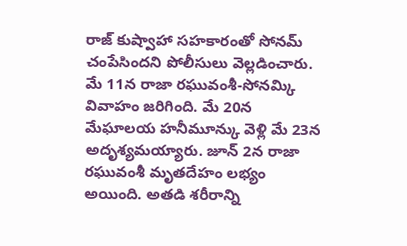రాజ్ కుష్వాహా సహకారంతో సోనమ్ చంపేసిందని పోలీసులు వెల్లడించారు. మే 11న రాజా రఘువంశీ-సోనమ్కి వివాహం జరిగింది. మే 20న మేఘాలయ హనీమూన్కు వెళ్లి మే 23న అదృశ్యమయ్యారు. జూన్ 2న రాజా రఘువంశీ మృతదేహం లభ్యం అయింది. అతడి శరీరాన్ని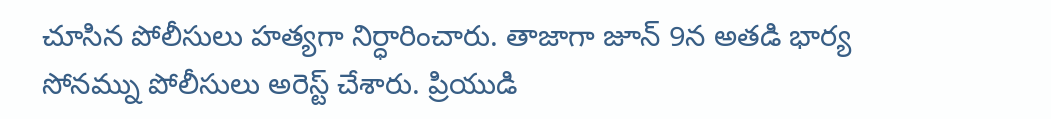చూసిన పోలీసులు హత్యగా నిర్ధారించారు. తాజాగా జూన్ 9న అతడి భార్య సోనమ్ను పోలీసులు అరెస్ట్ చేశారు. ప్రియుడి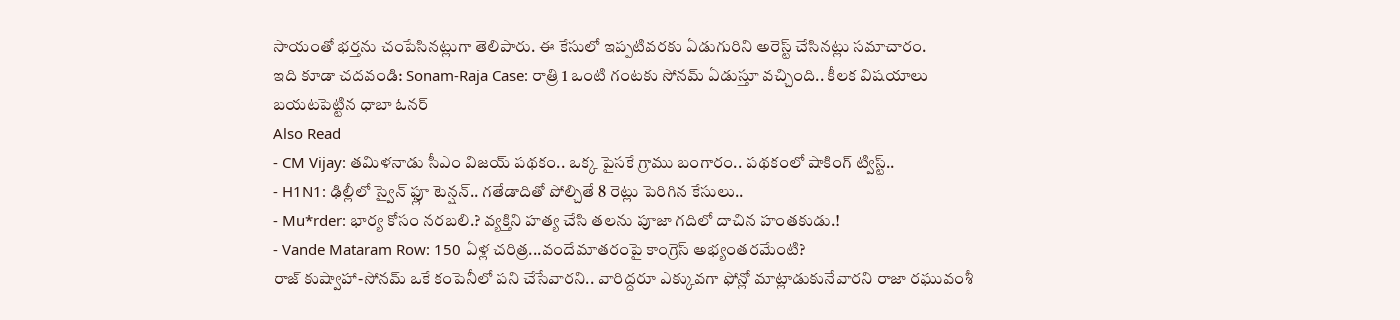సాయంతో భర్తను చంపేసినట్లుగా తెలిపారు. ఈ కేసులో ఇప్పటివరకు ఏడుగురిని అరెస్ట్ చేసినట్లు సమాచారం.
ఇది కూడా చదవండి: Sonam-Raja Case: రాత్రి 1 ఒంటి గంటకు సోనమ్ ఏడుస్తూ వచ్చింది.. కీలక విషయాలు బయటపెట్టిన ధాబా ఓనర్
Also Read
- CM Vijay: తమిళనాడు సీఎం విజయ్ పథకం.. ఒక్క పైసకే గ్రాము బంగారం.. పథకంలో షాకింగ్ ట్విస్ట్..
- H1N1: ఢిల్లీలో స్వైన్ ఫ్లూ టెన్షన్.. గతేడాదితో పోల్చితే 8 రెట్లు పెరిగిన కేసులు..
- Mu*rder: భార్య కోసం నరబలి.? వ్యక్తిని హత్య చేసి తలను పూజా గదిలో దాచిన హంతకుడు.!
- Vande Mataram Row: 150 ఏళ్ల చరిత్ర...వందేమాతరంపై కాంగ్రెస్ అభ్యంతరమేంటి?
రాజ్ కుష్వాహా-సోనమ్ ఒకే కంపెనీలో పని చేసేవారని.. వారిద్దరూ ఎక్కువగా ఫోన్లో మాట్లాడుకునేవారని రాజా రఘువంశీ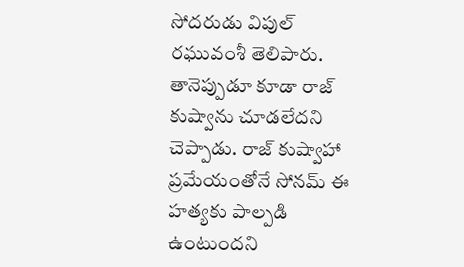సోదరుడు విపుల్ రఘువంశీ తెలిపారు. తానెప్పుడూ కూడా రాజ్ కుష్వాను చూడలేదని చెప్పాడు. రాజ్ కుష్వాహా ప్రమేయంతోనే సోనమ్ ఈ హత్యకు పాల్పడి ఉంటుందని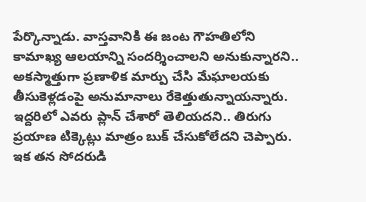పేర్కొన్నాడు. వాస్తవానికి ఈ జంట గౌహతిలోని కామాఖ్య ఆలయాన్ని సందర్శించాలని అనుకున్నారని.. అకస్మాత్తుగా ప్రణాళిక మార్పు చేసి మేఘాలయకు తీసుకెళ్లడంపై అనుమానాలు రేకెత్తుతున్నాయన్నారు. ఇద్దరిలో ఎవరు ప్లాన్ చేశారో తెలియదని.. తిరుగు ప్రయాణ టిక్కెట్లు మాత్రం బుక్ చేసుకోలేదని చెప్పారు. ఇక తన సోదరుడి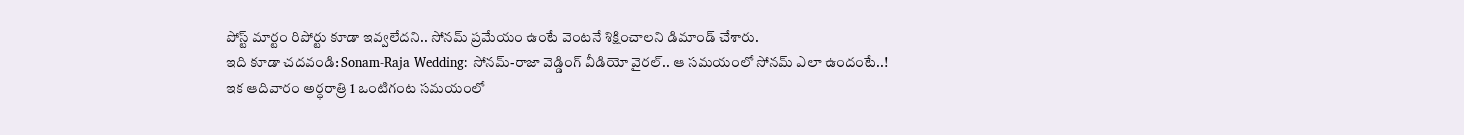పోస్ట్ మార్టం రిపోర్టు కూడా ఇవ్వలేదని.. సోనమ్ ప్రమేయం ఉంటే వెంటనే శిక్షించాలని డిమాండ్ చేశారు.
ఇది కూడా చదవండి: Sonam-Raja Wedding: సోనమ్-రాజా వెడ్డింగ్ వీడియో వైరల్.. ఆ సమయంలో సోనమ్ ఎలా ఉందంటే..!
ఇక ఆదివారం అర్ధరాత్రి 1 ఒంటిగంట సమయంలో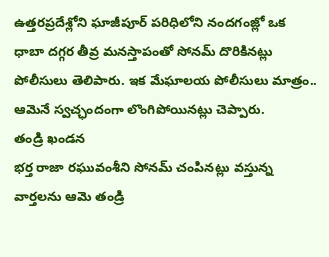ఉత్తరప్రదేశ్లోని ఘాజీపూర్ పరిధిలోని నందగంజ్లో ఒక ధాబా దగ్గర తీవ్ర మనస్తాపంతో సోనమ్ దొరికినట్లు పోలీసులు తెలిపారు. ఇక మేఘాలయ పోలీసులు మాత్రం.. ఆమెనే స్వచ్ఛందంగా లొంగిపోయినట్లు చెప్పారు.
తండ్రి ఖండన
భర్త రాజా రఘువంశీని సోనమ్ చంపినట్లు వస్తున్న వార్తలను ఆమె తండ్రి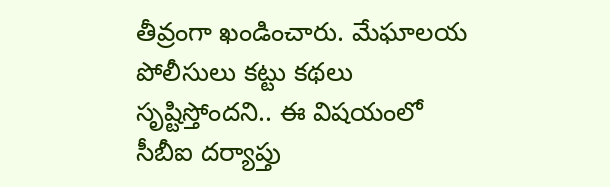తీవ్రంగా ఖండించారు. మేఘాలయ పోలీసులు కట్టు కథలు సృష్టిస్తోందని.. ఈ విషయంలో సీబీఐ దర్యాప్తు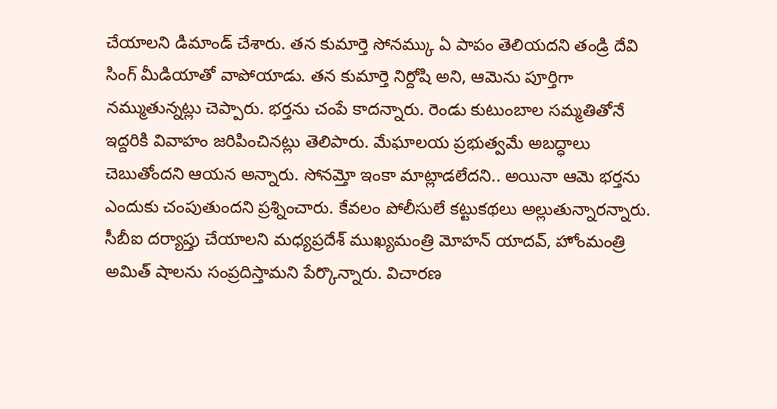చేయాలని డిమాండ్ చేశారు. తన కుమార్తె సోనమ్కు ఏ పాపం తెలియదని తండ్రి దేవి సింగ్ మీడియాతో వాపోయాడు. తన కుమార్తె నిర్దోషి అని, ఆమెను పూర్తిగా నమ్ముతున్నట్లు చెప్పారు. భర్తను చంపే కాదన్నారు. రెండు కుటుంబాల సమ్మతితోనే ఇద్దరికి వివాహం జరిపించినట్లు తెలిపారు. మేఘాలయ ప్రభుత్వమే అబద్ధాలు చెబుతోందని ఆయన అన్నారు. సోనమ్తో ఇంకా మాట్లాడలేదని.. అయినా ఆమె భర్తను ఎందుకు చంపుతుందని ప్రశ్నించారు. కేవలం పోలీసులే కట్టుకథలు అల్లుతున్నారన్నారు. సీబీఐ దర్యాప్తు చేయాలని మధ్యప్రదేశ్ ముఖ్యమంత్రి మోహన్ యాదవ్, హోంమంత్రి అమిత్ షాలను సంప్రదిస్తామని పేర్కొన్నారు. విచారణ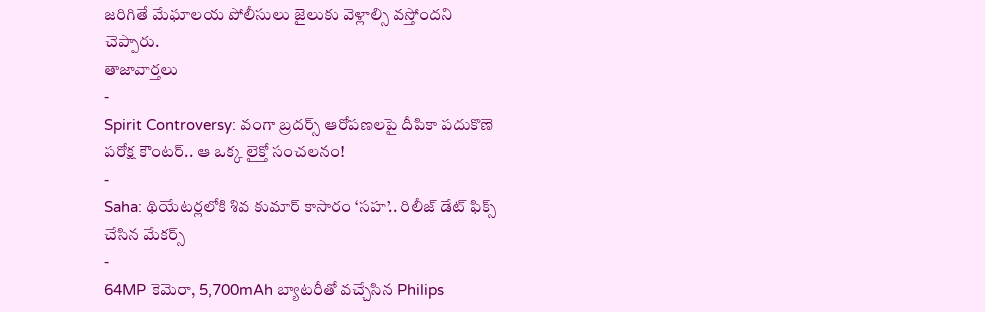జరిగితే మేఘాలయ పోలీసులు జైలుకు వెళ్లాల్సి వస్తోందని చెప్పారు.
తాజావార్తలు
-
Spirit Controversy: వంగా బ్రదర్స్ ఆరోపణలపై దీపికా పదుకొణె పరోక్ష కౌంటర్.. ఆ ఒక్క లైక్తో సంచలనం!
-
Saha: థియేటర్లలోకి శివ కుమార్ కాసారం ‘సహ’.. రిలీజ్ డేట్ ఫిక్స్ చేసిన మేకర్స్
-
64MP కెమెరా, 5,700mAh బ్యాటరీతో వచ్చేసిన Philips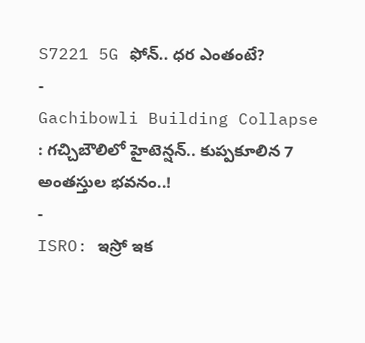S7221 5G ఫోన్.. ధర ఎంతంటే?
-
Gachibowli Building Collapse : గచ్చిబౌలిలో హైటెన్షన్.. కుప్పకూలిన 7 అంతస్తుల భవనం..!
-
ISRO: ఇస్రో ఇక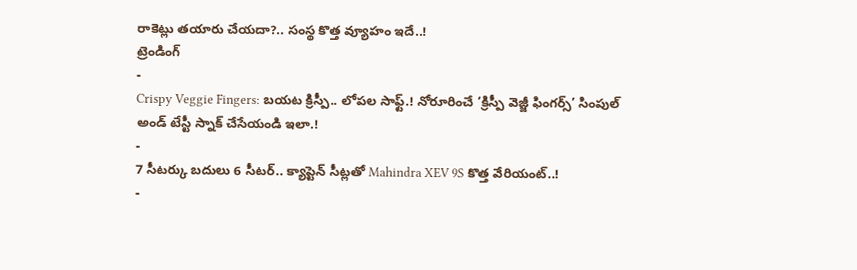రాకెట్లు తయారు చేయదా?.. సంస్థ కొత్త వ్యూహం ఇదే..!
ట్రెండింగ్
-
Crispy Veggie Fingers: బయట క్రిస్పీ.. లోపల సాఫ్ట్.! నోరూరించే ‘క్రిస్పీ వెజ్జీ ఫింగర్స్’ సింపుల్ అండ్ టేస్టీ స్నాక్ చేసేయండి ఇలా.!
-
7 సీటర్కు బదులు 6 సీటర్.. క్యాప్టెన్ సీట్లతో Mahindra XEV 9S కొత్త వేరియంట్..!
-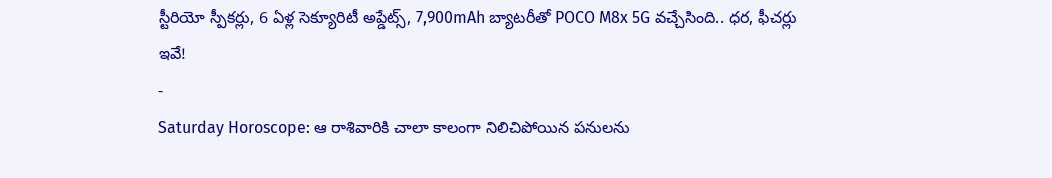స్టీరియో స్పీకర్లు, 6 ఏళ్ల సెక్యూరిటీ అప్డేట్స్, 7,900mAh బ్యాటరీతో POCO M8x 5G వచ్చేసింది.. ధర, ఫీచర్లు ఇవే!
-
Saturday Horoscope: ఆ రాశివారికి చాలా కాలంగా నిలిచిపోయిన పనులను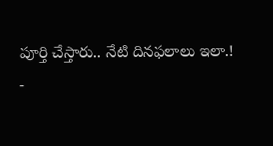పూర్తి చేస్తారు.. నేటి దినఫలాలు ఇలా.!
-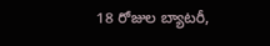18 రోజుల బ్యాటరీ,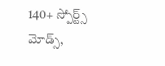140+ స్పోర్ట్స్ మోడ్స్,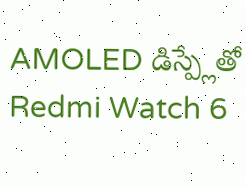AMOLED డిస్ప్లేతో Redmi Watch 6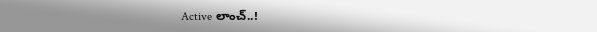Active లాంచ్..!